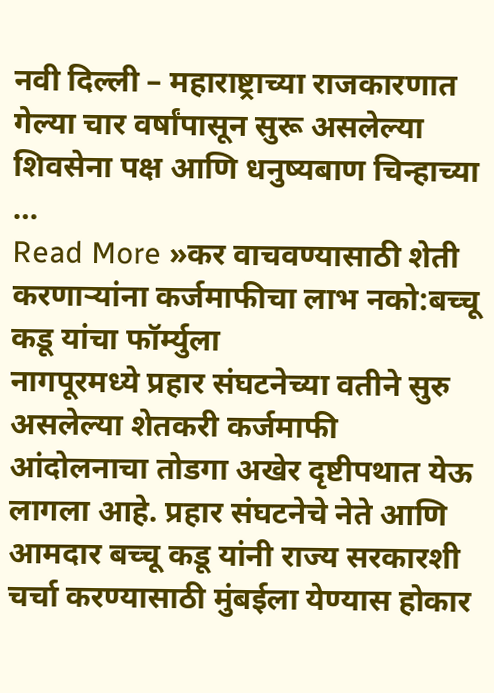नवी दिल्ली – महाराष्ट्राच्या राजकारणात गेल्या चार वर्षांपासून सुरू असलेल्या शिवसेना पक्ष आणि धनुष्यबाण चिन्हाच्या …
Read More »कर वाचवण्यासाठी शेती करणाऱ्यांना कर्जमाफीचा लाभ नको:बच्चू कडू यांचा फॉर्म्युला
नागपूरमध्ये प्रहार संघटनेच्या वतीने सुरु असलेल्या शेतकरी कर्जमाफी आंदोलनाचा तोडगा अखेर दृष्टीपथात येऊ लागला आहे. प्रहार संघटनेचे नेते आणि आमदार बच्चू कडू यांनी राज्य सरकारशी चर्चा करण्यासाठी मुंबईला येण्यास होकार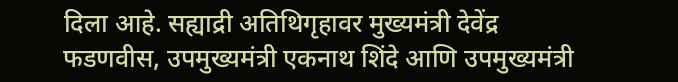दिला आहे. सह्याद्री अतिथिगृहावर मुख्यमंत्री देवेंद्र फडणवीस, उपमुख्यमंत्री एकनाथ शिंदे आणि उपमुख्यमंत्री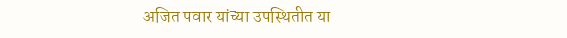अजित पवार यांच्या उपस्थितीत या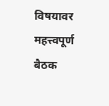विषयावर महत्त्वपूर्ण बैठक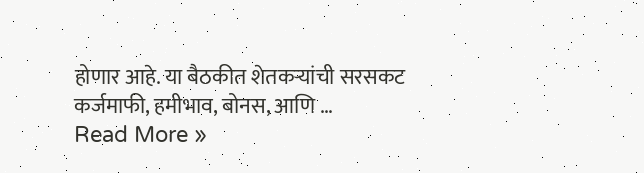होणार आहे. या बैठकीत शेतकऱ्यांची सरसकट कर्जमाफी, हमीभाव, बोनस, आणि …
Read More »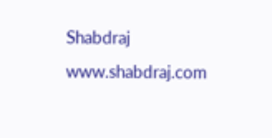Shabdraj www.shabdraj.com